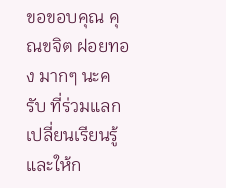ขอขอบคุณ คุณขจิต ฝอยทอง มากๆ นะครับ ที่ร่วมแลกเปลี่ยนเรียนรู้และให้ก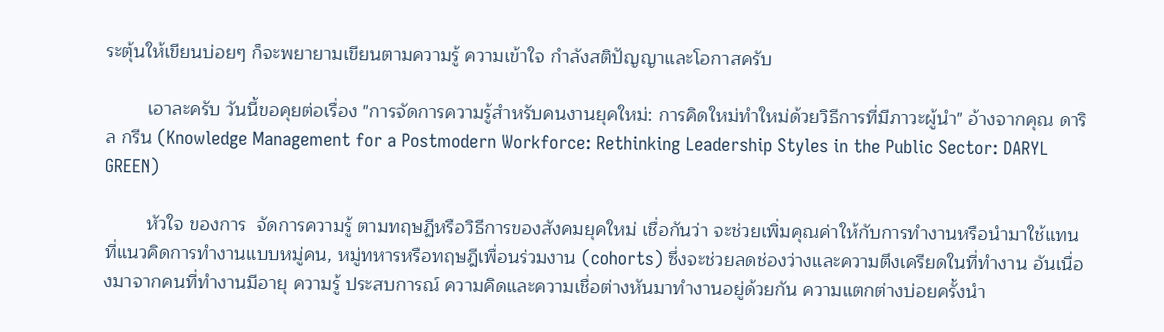ระตุ้นให้เขียนบ่อยๆ ก็จะพยายามเขียนตามความรู้ ความเข้าใจ กำลังสติปัญญาและโอกาสครับ

        เอาละครับ วันนี้ขอคุยต่อเรื่อง "การจัดการความรู้สำหรับคนงานยุคใหม่: การคิดใหม่ทำใหม่ด้วยวิธีการที่มีภาวะผู้นำ" อ้างจากคุณ ดาริล กรีน (Knowledge Management for a Postmodern Workforce: Rethinking Leadership Styles in the Public Sector: DARYL GREEN)

        หัวใจ ของการ  จัดการความรู้ ตามทฤษฏีหรือวิธีการของสังคมยุคใหม่ เชื่อกันว่า จะช่วยเพิ่มคุณค่าให้กับการทำงานหรือนำมาใช้แทนที่แนวคิดการทำงานแบบหมู่คน, หมู่ทหารหรือทฤษฎีเพื่อนร่วมงาน (cohorts) ซึ่งจะช่วยลดช่องว่างและความตึงเครียดในที่ทำงาน อันเนื่องมาจากคนที่ทำงานมีอายุ ความรู้ ประสบการณ์ ความคิดและความเชื่อต่างหันมาทำงานอยู่ด้วยกัน ความแตกต่างบ่อยครั้งนำ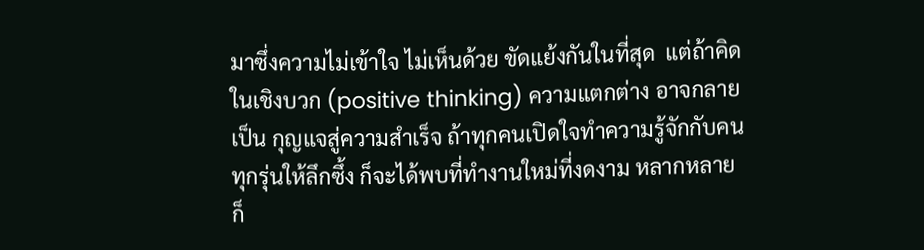มาซึ่งความไม่เข้าใจ ไม่เห็นด้วย ขัดแย้งกันในที่สุด  แต่ถ้าคิดในเชิงบวก (positive thinking) ความแตกต่าง อาจกลายเป็น กุญแจสู่ความสำเร็จ ถ้าทุกคนเปิดใจทำความรู้จักกับคนทุกรุ่นให้ลึกซึ้ง ก็จะได้พบที่ทำงานใหม่ที่งดงาม หลากหลาย ก็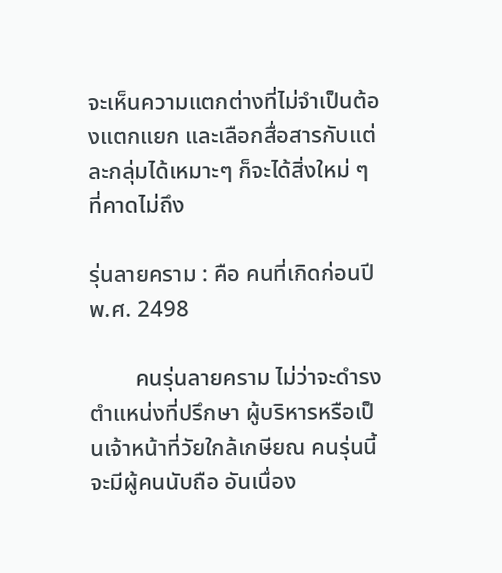จะเห็นความแตกต่างที่ไม่จำเป็นต้องแตกแยก และเลือกสื่อสารกับแต่ละกลุ่มได้เหมาะๆ ก็จะได้สิ่งใหม่ ๆ ที่คาดไม่ถึง

รุ่นลายคราม : คือ คนที่เกิดก่อนปี พ.ศ. 2498

        คนรุ่นลายคราม ไม่ว่าจะดำรงตำแหน่งที่ปรึกษา ผู้บริหารหรือเป็นเจ้าหน้าที่วัยใกล้เกษียณ คนรุ่นนี้จะมีผู้คนนับถือ อันเนื่อง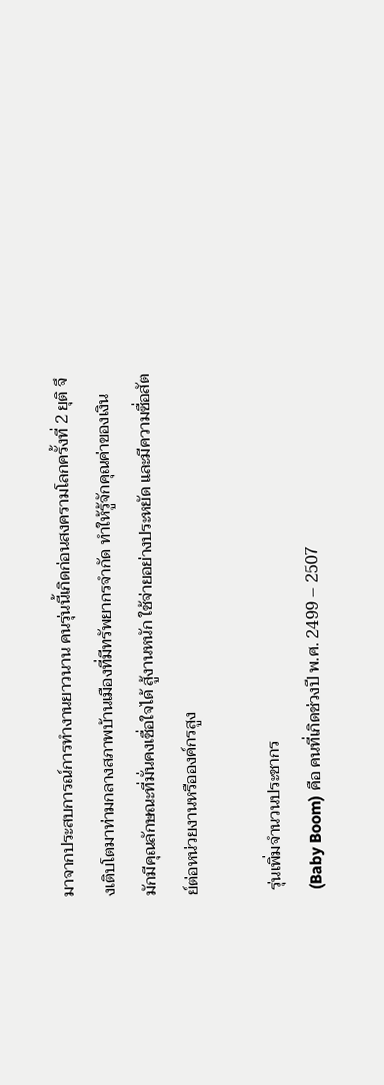มาจากประสบการณ์การทำงานยาวนาน คนรุ่นนี้เกิดก่อนสงครามโลกครั้งที่ 2 ยุติ จึงเติบโตมาท่ามกลางสภาพบ้านเมืองที่มีทรัพยากรจำกัด ทำให้รู้จักคุณค่าของเงิน มักมีคุณลักษณะที่มั่นคงเชื่อใจได้ สู้งานหนัก ใช้จ่ายอย่างประหยัด และมีความซื่อสัตย์ต่อหน่วยงานหรือองค์กรสูง

 รุ่นเพิ่มจำนวนประชากร
 (Baby Boom) คือ คนที่เกิดช่วงปี พ.ศ. 2499 – 2507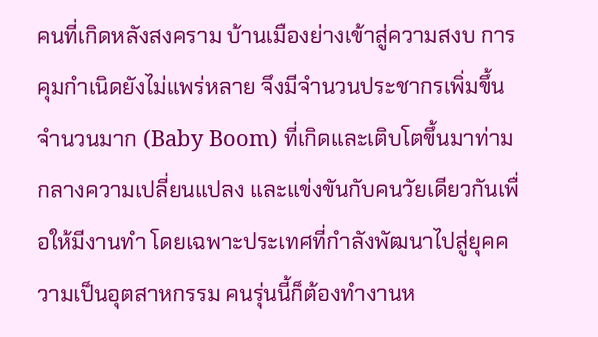คนที่เกิดหลังสงคราม บ้านเมืองย่างเข้าสู่ความสงบ การคุมกำเนิดยังไม่แพร่หลาย จึงมีจำนวนประชากรเพิ่มขึ้นจำนวนมาก (Baby Boom) ที่เกิดและเติบโตขึ้นมาท่ามกลางความเปลี่ยนแปลง และแข่งขันกับคนวัยเดียวกันเพื่อให้มีงานทำ โดยเฉพาะประเทศที่กำลังพัฒนาไปสู่ยุคความเป็นอุตสาหกรรม คนรุ่นนี้ก็ต้องทำงานห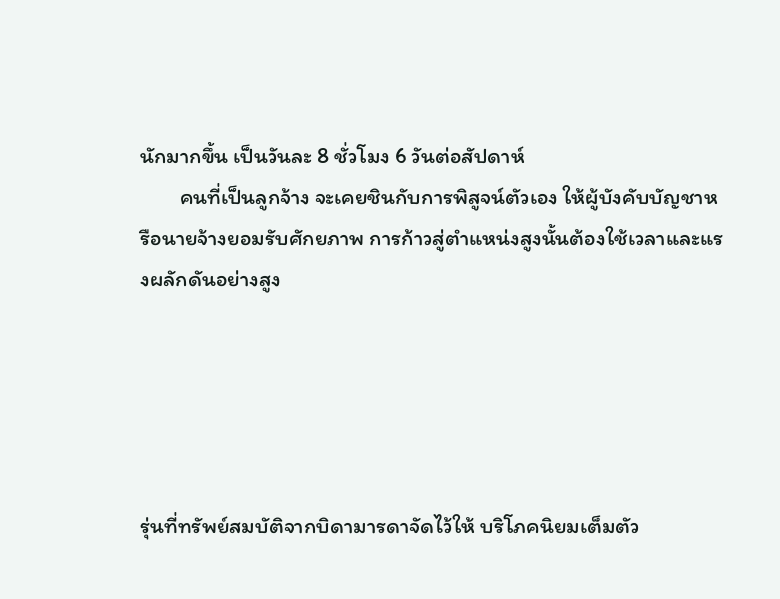นักมากขึ้น เป็นวันละ 8 ชั่วโมง 6 วันต่อสัปดาห์
        คนที่เป็นลูกจ้าง จะเคยชินกับการพิสูจน์ตัวเอง ให้ผู้บังคับบัญชาหรือนายจ้างยอมรับศักยภาพ การก้าวสู่ตำแหน่งสูงนั้นต้องใช้เวลาและแรงผลักดันอย่างสูง





รุ่นที่ทรัพย์สมบัติจากบิดามารดาจัดไว้ให้ บริโภคนิยมเต็มตัว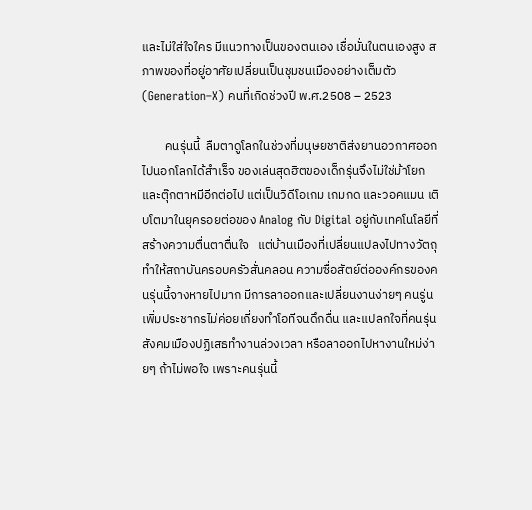และไม่ใส่ใจใคร มีแนวทางเป็นของตนเอง เชื่อมั่นในตนเองสูง สภาพของที่อยู่อาศัยเปลี่ยนเป็นชุมชนเมืองอย่างเต็มตัว
(Generation–X) คนที่เกิดช่วงปี พ.ศ.2508 – 2523

        คนรุ่นนี้  ลืมตาดูโลกในช่วงที่มนุษยชาติส่งยานอวกาศออกไปนอกโลกได้สำเร็จ ของเล่นสุดฮิตของเด็กรุ่นจึงไม่ใช่ม้าโยกและตุ๊กตาหมีอีกต่อไป แต่เป็นวิดีโอเกม เกมกด และวอคแมน เติบโตมาในยุครอยต่อของ Analog กับ Digital อยู่กับเทคโนโลยีที่สร้างความตื่นตาตื่นใจ   แต่บ้านเมืองที่เปลี่ยนแปลงไปทางวัตถุ ทำให้สถาบันครอบครัวสั่นคลอน ความซื่อสัตย์ต่อองค์กรของคนรุ่นนี้จางหายไปมาก มีการลาออกและเปลี่ยนงานง่ายๆ คนรู่นเพิ่มประชากรไม่ค่อยเกี่ยงทำโอทีจนดึกดื่น และแปลกใจที่คนรุ่นสังคมเมืองปฏิเสธทำงานล่วงเวลา หรือลาออกไปหางานใหม่ง่ายๆ ถ้าไม่พอใจ เพราะคนรุ่นนี้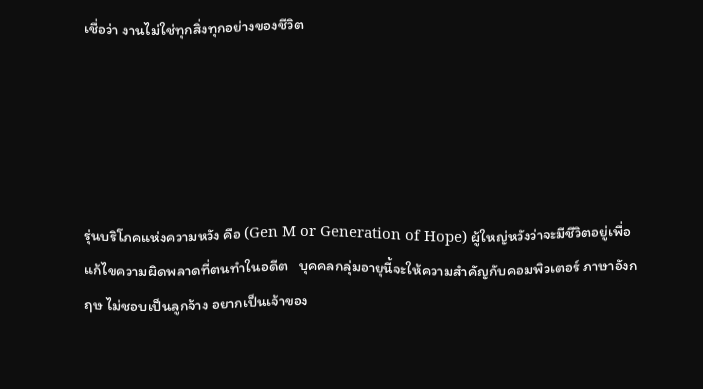เชื่อว่า งานไม่ใช่ทุกสิ่งทุกอย่างของชีวิต





รุ่นบริโภคแห่งความหวัง คือ (Gen M or Generation of Hope) ผู้ใหญ่หวังว่าจะมีชีวิตอยู่เพื่อแก้ไขความผิดพลาดที่ตนทำในอดีต   บุคคลกลุ่มอายุนี้จะให้ความสำคัญกับคอมพิวเตอร์ ภาษาอังกฤษ ไม่ชอบเป็นลูกจ้าง อยากเป็นเจ้าของ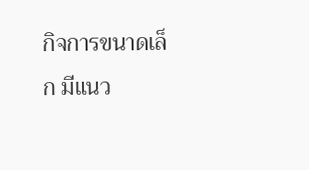กิจการขนาดเล็ก มีแนว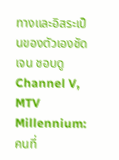ทางและอิสระเป็นของตัวเองชัดเจน ชอบดู Channel V, MTV Millennium: คนที่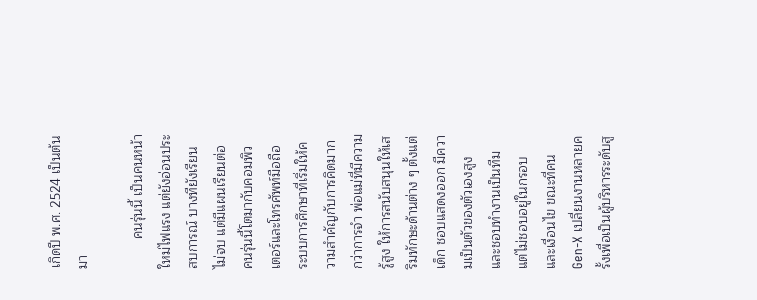เกิดปี พ.ศ. 2524 เป็นต้นมา

        คนรุ่นนี้ เป็นคนหน้าใหม่ไฟแรง แต่ยังอ่อนประสบการณ์ บางทียังเรียนไม่จบ แต่มีแผนเรียนต่อ คนรุ่นนี้โตมากับคอมพิวเตอร์และโทรศัพท์มือถือ ระบบการศึกษาที่เริ่มให้ความสำคัญกับการคิดมากกว่าการจำ พ่อแม่ที่มีความรู้สูง ให้การสนับสนุนให้เสริมทักษะด้านต่าง ๆ ตั้งแต่เด็ก ชอบแสดงออก มีความเป็นตัวของตัวเองสูง และชอบทำงานเป็นทีม แต่ไม่ชอบอยู่ในกรอบ และเงื่อนไข ขณะที่คน Gen-X เปลี่ยนงานหลายครั้งเพื่อเป็นผู้บริหารระดับสู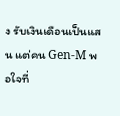ง รับเงินเดือนเป็นแสน แต่คน Gen-M พอใจที่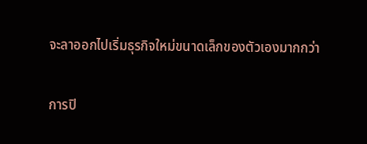จะลาออกไปเริ่มธุรกิจใหม่ขนาดเล็กของตัวเองมากกว่า

การปิ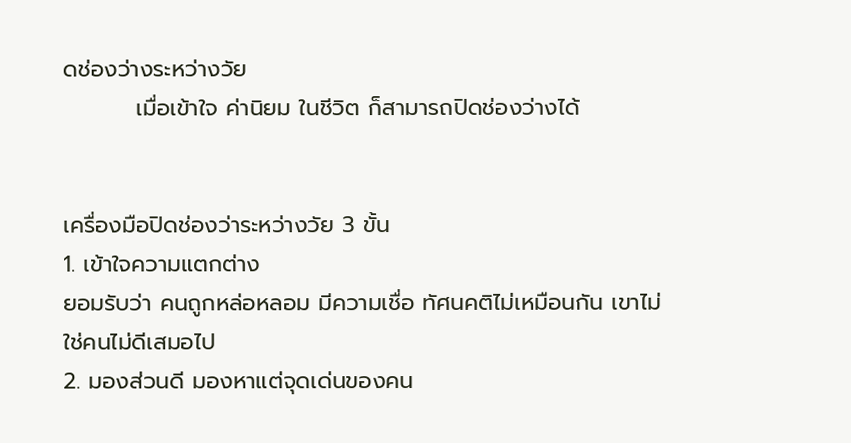ดช่องว่างระหว่างวัย
         เมื่อเข้าใจ ค่านิยม ในชีวิต ก็สามารถปิดช่องว่างได้


เครื่องมือปิดช่องว่าระหว่างวัย 3 ขั้น
1. เข้าใจความแตกต่าง
ยอมรับว่า คนถูกหล่อหลอม มีความเชื่อ ทัศนคติไม่เหมือนกัน เขาไม่ใช่คนไม่ดีเสมอไป
2. มองส่วนดี มองหาแต่จุดเด่นของคน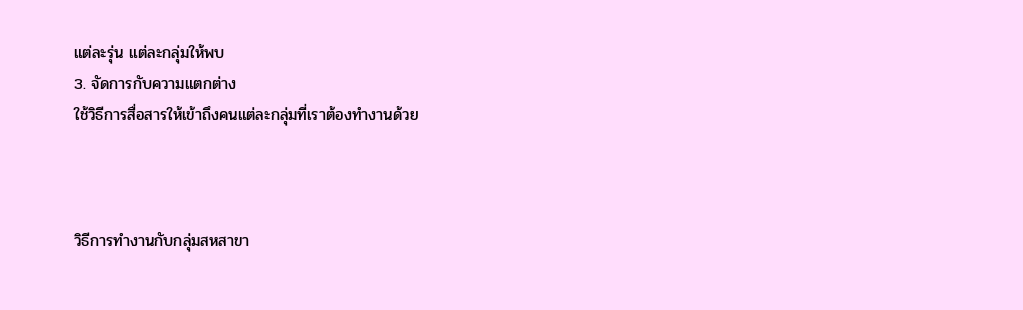แต่ละรุ่น แต่ละกลุ่มให้พบ
3. จัดการกับความแตกต่าง
ใช้วิธีการสื่อสารให้เข้าถึงคนแต่ละกลุ่มที่เราต้องทำงานด้วย



วิธีการทำงานกับกลุ่มสหสาขา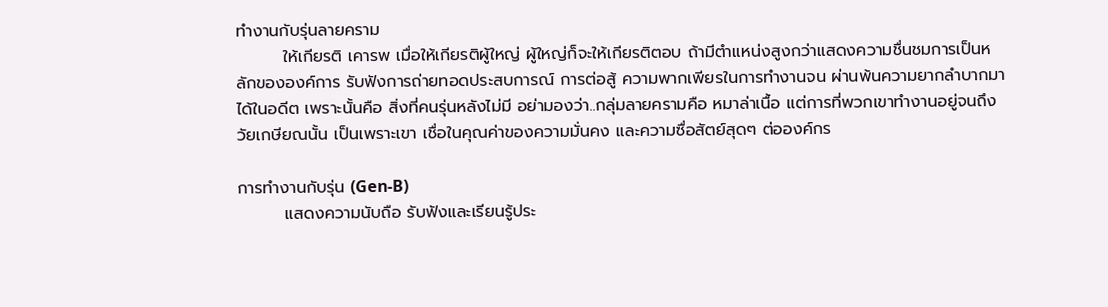ทำงานกับรุ่นลายคราม
        ให้เกียรติ เคารพ เมื่อให้เกียรติผู้ใหญ่ ผู้ใหญ่ก็จะให้เกียรติตอบ ถ้ามีตำแหน่งสูงกว่าแสดงความชื่นชมการเป็นหลักขององค์การ รับฟังการถ่ายทอดประสบการณ์ การต่อสู้ ความพากเพียรในการทำงานจน ผ่านพ้นความยากลำบากมาได้ในอดีต เพราะนั้นคือ สิ่งที่คนรุ่นหลังไม่มี อย่ามองว่า..กลุ่มลายครามคือ หมาล่าเนื้อ แต่การที่พวกเขาทำงานอยู่จนถึงวัยเกษียณนั้น เป็นเพราะเขา เชื่อในคุณค่าของความมั่นคง และความซื่อสัตย์สุดๆ ต่อองค์กร

การทำงานกับรุ่น (Gen-B)
        แสดงความนับถือ รับฟังและเรียนรู้ประ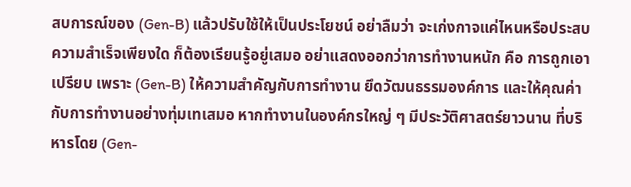สบการณ์ของ (Gen-B) แล้วปรับใช้ให้เป็นประโยชน์ อย่าลืมว่า จะเก่งกาจแค่ไหนหรือประสบความสำเร็จเพียงใด ก็ต้องเรียนรู้อยู่เสมอ อย่าแสดงออกว่าการทำงานหนัก คือ การถูกเอาเปรียบ เพราะ (Gen-B) ให้ความสำคัญกับการทำงาน ยึดวัฒนธรรมองค์การ และให้คุณค่ากับการทำงานอย่างทุ่มเทเสมอ หากทำงานในองค์กรใหญ่ ๆ มีประวัติศาสตร์ยาวนาน ที่บริหารโดย (Gen-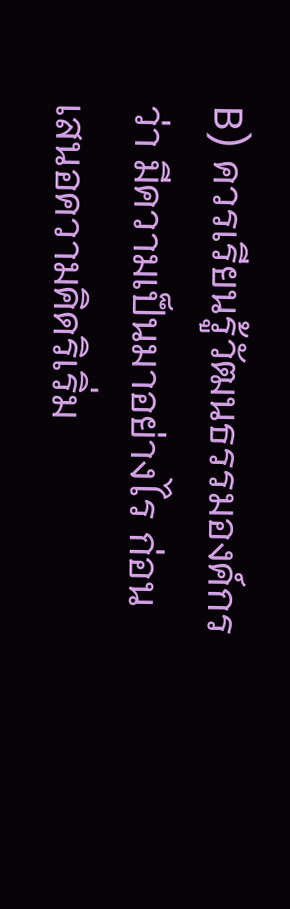B) ควรเรียนรู้วัฒนธรรมองค์กรว่า มีความเป็นมาอย่างไร ก่อนเสนอความคิดริเริ่ม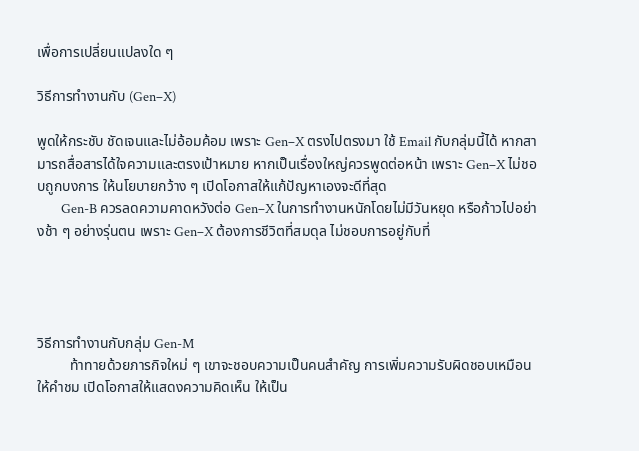เพื่อการเปลี่ยนแปลงใด ๆ

วิธีการทำงานกับ (Gen–X)

พูดให้กระชับ ชัดเจนและไม่อ้อมค้อม เพราะ Gen–X ตรงไปตรงมา ใช้ Email กับกลุ่มนี้ได้ หากสามารถสื่อสารได้ใจความและตรงเป้าหมาย หากเป็นเรื่องใหญ่ควรพูดต่อหน้า เพราะ Gen–X ไม่ชอบถูกบงการ ให้นโยบายกว้าง ๆ เปิดโอกาสให้แก้ปัญหาเองจะดีที่สุด
        Gen-B ควรลดความคาดหวังต่อ Gen–X ในการทำงานหนักโดยไม่มีวันหยุด หรือก้าวไปอย่างช้า ๆ อย่างรุ่นตน เพราะ Gen–X ต้องการชีวิตที่สมดุล ไม่ชอบการอยู่กับที่




วิธีการทำงานกับกลุ่ม Gen-M
         ท้าทายด้วยภารกิจใหม่ ๆ เขาจะชอบความเป็นคนสำคัญ การเพิ่มความรับผิดชอบเหมือนให้คำชม เปิดโอกาสให้แสดงความคิดเห็น ให้เป็น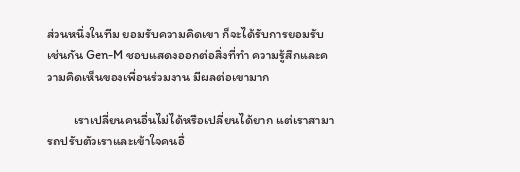ส่วนหนึ่งในทีม ยอมรับความคิดเขา ก็จะได้รับการยอมรับเช่นกัน Gen-M ชอบแสดงออกต่อสิ่งที่ทำ ความรู้สึกและความคิดเห็นของเพื่อนร่วมงาน มีผลต่อเขามาก

         เราเปลี่ยนคนอื่นไม่ได้หรือเปลี่ยนได้ยาก แต่เราสามารถปรับตัวเราและเข้าใจคนอื่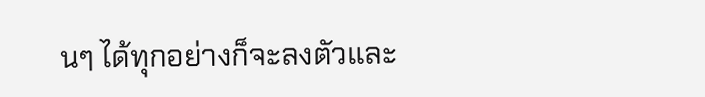นๆ ได้ทุกอย่างก็จะลงตัวและ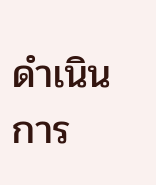ดำเนินการ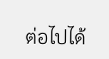ต่อไปได้